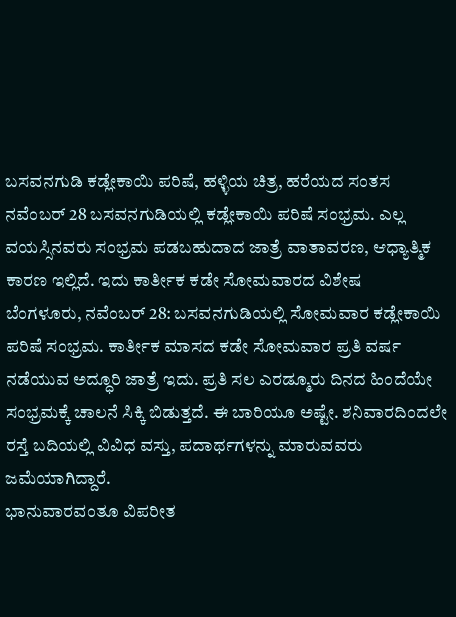ಬಸವನಗುಡಿ ಕಡ್ಲೇಕಾಯಿ ಪರಿಷೆ, ಹಳ್ಳಿಯ ಚಿತ್ರ, ಹರೆಯದ ಸಂತಸ
ನವೆಂಬರ್ 28 ಬಸವನಗುಡಿಯಲ್ಲಿ ಕಡ್ಲೇಕಾಯಿ ಪರಿಷೆ ಸಂಭ್ರಮ. ಎಲ್ಲ ವಯಸ್ಸಿನವರು ಸಂಭ್ರಮ ಪಡಬಹುದಾದ ಜಾತ್ರೆ ವಾತಾವರಣ, ಆಧ್ಯಾತ್ಮಿಕ ಕಾರಣ ಇಲ್ಲಿದೆ. ಇದು ಕಾರ್ತೀಕ ಕಡೇ ಸೋಮವಾರದ ವಿಶೇಷ
ಬೆಂಗಳೂರು, ನವೆಂಬರ್ 28: ಬಸವನಗುಡಿಯಲ್ಲಿ ಸೋಮವಾರ ಕಡ್ಲೇಕಾಯಿ ಪರಿಷೆ ಸಂಭ್ರಮ. ಕಾರ್ತೀಕ ಮಾಸದ ಕಡೇ ಸೋಮವಾರ ಪ್ರತಿ ವರ್ಷ ನಡೆಯುವ ಅದ್ಧೂರಿ ಜಾತ್ರೆ ಇದು. ಪ್ರತಿ ಸಲ ಎರಡ್ಮೂರು ದಿನದ ಹಿಂದೆಯೇ ಸಂಭ್ರಮಕ್ಕೆ ಚಾಲನೆ ಸಿಕ್ಕಿ ಬಿಡುತ್ತದೆ. ಈ ಬಾರಿಯೂ ಅಷ್ಟೇ. ಶನಿವಾರದಿಂದಲೇ ರಸ್ತೆ ಬದಿಯಲ್ಲಿ ವಿವಿಧ ವಸ್ತು, ಪದಾರ್ಥಗಳನ್ನು ಮಾರುವವರು ಜಮೆಯಾಗಿದ್ದಾರೆ.
ಭಾನುವಾರವಂತೂ ವಿಪರೀತ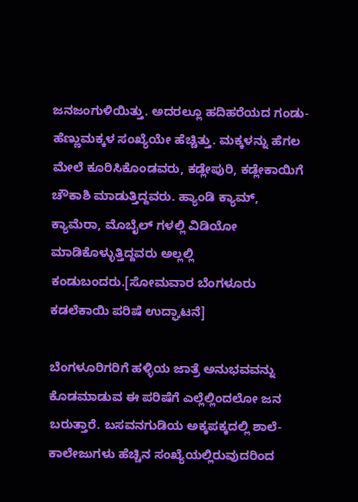ಜನಜಂಗುಳಿಯಿತ್ತು. ಅದರಲ್ಲೂ ಹದಿಹರೆಯದ ಗಂಡು-ಹೆಣ್ಣುಮಕ್ಕಳ ಸಂಖ್ಯೆಯೇ ಹೆಚ್ಚಿತ್ತು. ಮಕ್ಕಳನ್ನು ಹೆಗಲ ಮೇಲೆ ಕೂರಿಸಿಕೊಂಡವರು, ಕಡ್ಲೇಪುರಿ, ಕಡ್ಲೇಕಾಯಿಗೆ ಚೌಕಾಶಿ ಮಾಡುತ್ತಿದ್ದವರು. ಹ್ಯಾಂಡಿ ಕ್ಯಾಮ್, ಕ್ಯಾಮೆರಾ, ಮೊಬೈಲ್ ಗಳಲ್ಲಿ ವಿಡಿಯೋ ಮಾಡಿಕೊಳ್ಳುತ್ತಿದ್ದವರು ಅಲ್ಲಲ್ಲಿ ಕಂಡುಬಂದರು.[ಸೋಮವಾರ ಬೆಂಗಳೂರು ಕಡಲೆಕಾಯಿ ಪರಿಷೆ ಉದ್ಘಾಟನೆ]

ಬೆಂಗಳೂರಿಗರಿಗೆ ಹಳ್ಳಿಯ ಜಾತ್ರೆ ಅನುಭವವನ್ನು ಕೊಡಮಾಡುವ ಈ ಪರಿಷೆಗೆ ಎಲ್ಲೆಲ್ಲಿಂದಲೋ ಜನ ಬರುತ್ತಾರೆ. ಬಸವನಗುಡಿಯ ಅಕ್ಕಪಕ್ಕದಲ್ಲಿ ಶಾಲೆ-ಕಾಲೇಜುಗಳು ಹೆಚ್ಚಿನ ಸಂಖ್ಯೆಯಲ್ಲಿರುವುದರಿಂದ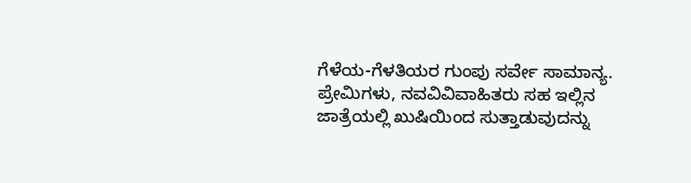ಗೆಳೆಯ-ಗೆಳತಿಯರ ಗುಂಪು ಸರ್ವೇ ಸಾಮಾನ್ಯ. ಪ್ರೇಮಿಗಳು, ನವವಿವಿವಾಹಿತರು ಸಹ ಇಲ್ಲಿನ ಜಾತ್ರೆಯಲ್ಲಿ ಖುಷಿಯಿಂದ ಸುತ್ತಾಡುವುದನ್ನು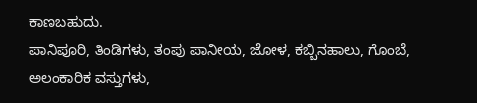ಕಾಣಬಹುದು.
ಪಾನಿಪೂರಿ, ತಿಂಡಿಗಳು, ತಂಪು ಪಾನೀಯ, ಜೋಳ, ಕಬ್ಬಿನಹಾಲು, ಗೊಂಬೆ, ಅಲಂಕಾರಿಕ ವಸ್ತುಗಳು,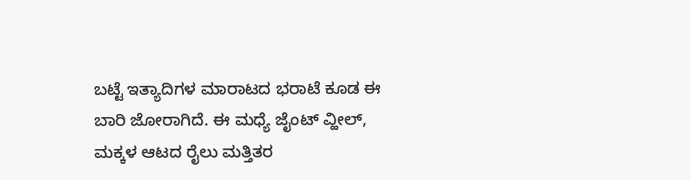ಬಟ್ಟೆ ಇತ್ಯಾದಿಗಳ ಮಾರಾಟದ ಭರಾಟೆ ಕೂಡ ಈ ಬಾರಿ ಜೋರಾಗಿದೆ. ಈ ಮಧ್ಯೆ ಜೈಂಟ್ ವ್ಹೀಲ್, ಮಕ್ಕಳ ಆಟದ ರೈಲು ಮತ್ತಿತರ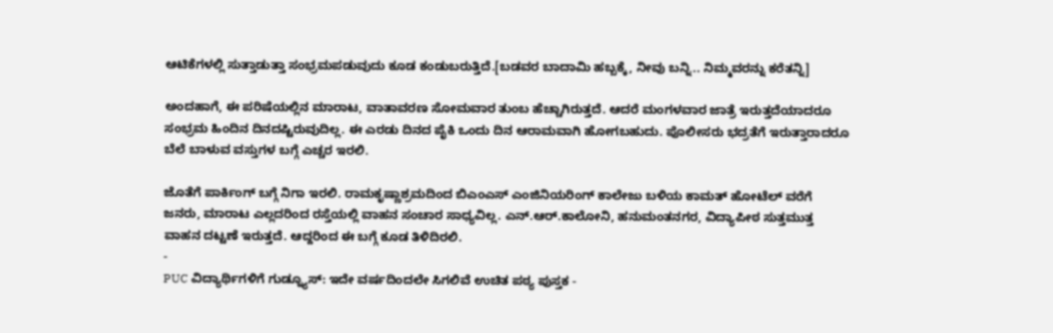ಆಟಿಕೆಗಳಲ್ಲಿ ಸುತ್ತಾಡುತ್ತಾ ಸಂಭ್ರಮಪಡುವುದು ಕೂಡ ಕಂಡುಬರುತ್ತಿದೆ.[ಬಡವರ ಬಾದಾಮಿ ಹಬ್ಬಕ್ಕೆ, ನೀವು ಬನ್ನಿ.. ನಿಮ್ಮವರನ್ನು ಕರೆತನ್ನಿ]

ಅಂದಹಾಗೆ, ಈ ಪರಿಷೆಯಲ್ಲಿನ ಮಾರಾಟ, ವಾತಾವರಣ ಸೋಮವಾರ ತುಂಬ ಹೆಚ್ಚಾಗಿರುತ್ತದೆ. ಆದರೆ ಮಂಗಳವಾರ ಜಾತ್ರೆ ಇರುತ್ತದೆಯಾದರೂ ಸಂಭ್ರಮ ಹಿಂದಿನ ದಿನದಷ್ಟಿರುವುದಿಲ್ಲ. ಈ ಎರಡು ದಿನದ ಪೈಕಿ ಒಂದು ದಿನ ಆರಾಮವಾಗಿ ಹೋಗಬಹುದು. ಪೊಲೀಸರು ಭದ್ರತೆಗೆ ಇರುತ್ತಾರಾದರೂ ಬೆಲೆ ಬಾಳುವ ವಸ್ತುಗಳ ಬಗ್ಗೆ ಎಚ್ಚರ ಇರಲಿ.

ಜೊತೆಗೆ ಪಾರ್ಕಿಂಗ್ ಬಗ್ಗೆ ನಿಗಾ ಇರಲಿ. ರಾಮಕೃಷ್ಣಾಶ್ರಮದಿಂದ ಬಿಎಂಎಸ್ ಎಂಜಿನಿಯರಿಂಗ್ ಕಾಲೇಜು ಬಳಿಯ ಕಾಮತ್ ಹೋಟೆಲ್ ವರೆಗೆ ಜನರು, ಮಾರಾಟ ಎಲ್ಲದರಿಂದ ರಸ್ತೆಯಲ್ಲಿ ವಾಹನ ಸಂಚಾರ ಸಾಧ್ಯವಿಲ್ಲ. ಎನ್.ಆರ್.ಕಾಲೋನಿ, ಹನುಮಂತನಗರ, ವಿದ್ಯಾಪೀಠ ಸುತ್ತಮುತ್ತ ವಾಹನ ದಟ್ಟಣೆ ಇರುತ್ತದೆ. ಆದ್ದರಿಂದ ಈ ಬಗ್ಗೆ ಕೂಡ ತಿಳಿದಿರಲಿ.
-
PUC ವಿದ್ಯಾರ್ಥಿಗಳಿಗೆ ಗುಡ್ನ್ಯೂಸ್: ಇದೇ ವರ್ಷದಿಂದಲೇ ಸಿಗಲಿವೆ ಉಚಿತ ಪಠ್ಯ ಪುಸ್ತಕ -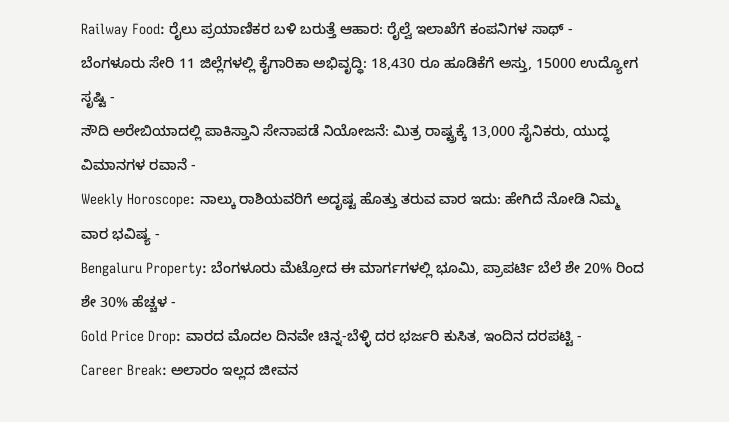Railway Food: ರೈಲು ಪ್ರಯಾಣಿಕರ ಬಳಿ ಬರುತ್ತೆ ಆಹಾರ: ರೈಲ್ವೆ ಇಲಾಖೆಗೆ ಕಂಪನಿಗಳ ಸಾಥ್ -
ಬೆಂಗಳೂರು ಸೇರಿ 11 ಜಿಲ್ಲೆಗಳಲ್ಲಿ ಕೈಗಾರಿಕಾ ಅಭಿವೃದ್ಧಿ: 18,430 ರೂ ಹೂಡಿಕೆಗೆ ಅಸ್ತು, 15000 ಉದ್ಯೋಗ ಸೃಷ್ಟಿ -
ಸೌದಿ ಅರೇಬಿಯಾದಲ್ಲಿ ಪಾಕಿಸ್ತಾನಿ ಸೇನಾಪಡೆ ನಿಯೋಜನೆ: ಮಿತ್ರ ರಾಷ್ಟ್ರಕ್ಕೆ 13,000 ಸೈನಿಕರು, ಯುದ್ಧ ವಿಮಾನಗಳ ರವಾನೆ -
Weekly Horoscope: ನಾಲ್ಕು ರಾಶಿಯವರಿಗೆ ಅದೃಷ್ಟ ಹೊತ್ತು ತರುವ ವಾರ ಇದು: ಹೇಗಿದೆ ನೋಡಿ ನಿಮ್ಮ ವಾರ ಭವಿಷ್ಯ -
Bengaluru Property: ಬೆಂಗಳೂರು ಮೆಟ್ರೋದ ಈ ಮಾರ್ಗಗಳಲ್ಲಿ ಭೂಮಿ, ಪ್ರಾಪರ್ಟಿ ಬೆಲೆ ಶೇ 20% ರಿಂದ ಶೇ 30% ಹೆಚ್ಚಳ -
Gold Price Drop: ವಾರದ ಮೊದಲ ದಿನವೇ ಚಿನ್ನ-ಬೆಳ್ಳಿ ದರ ಭರ್ಜರಿ ಕುಸಿತ, ಇಂದಿನ ದರಪಟ್ಟಿ -
Career Break: ಅಲಾರಂ ಇಲ್ಲದ ಜೀವನ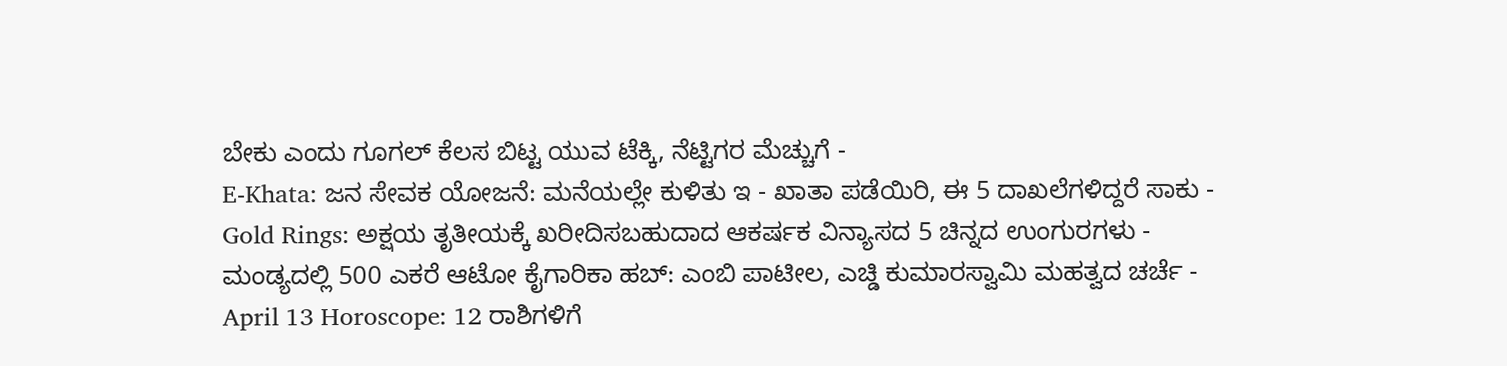ಬೇಕು ಎಂದು ಗೂಗಲ್ ಕೆಲಸ ಬಿಟ್ಟ ಯುವ ಟೆಕ್ಕಿ, ನೆಟ್ಟಿಗರ ಮೆಚ್ಚುಗೆ -
E-Khata: ಜನ ಸೇವಕ ಯೋಜನೆ: ಮನೆಯಲ್ಲೇ ಕುಳಿತು ಇ - ಖಾತಾ ಪಡೆಯಿರಿ, ಈ 5 ದಾಖಲೆಗಳಿದ್ದರೆ ಸಾಕು -
Gold Rings: ಅಕ್ಷಯ ತೃತೀಯಕ್ಕೆ ಖರೀದಿಸಬಹುದಾದ ಆಕರ್ಷಕ ವಿನ್ಯಾಸದ 5 ಚಿನ್ನದ ಉಂಗುರಗಳು -
ಮಂಡ್ಯದಲ್ಲಿ 500 ಎಕರೆ ಆಟೋ ಕೈಗಾರಿಕಾ ಹಬ್: ಎಂಬಿ ಪಾಟೀಲ, ಎಚ್ಡಿ ಕುಮಾರಸ್ವಾಮಿ ಮಹತ್ವದ ಚರ್ಚೆ -
April 13 Horoscope: 12 ರಾಶಿಗಳಿಗೆ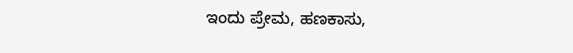ಇಂದು ಪ್ರೇಮ, ಹಣಕಾಸು,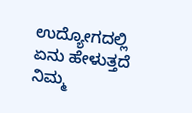ಉದ್ಯೋಗದಲ್ಲಿ ಏನು ಹೇಳುತ್ತದೆ ನಿಮ್ಮ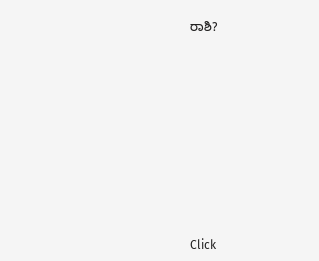ರಾಶಿ?












Click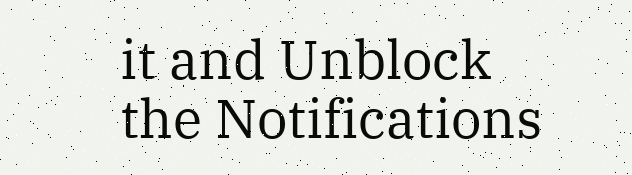it and Unblock the Notifications